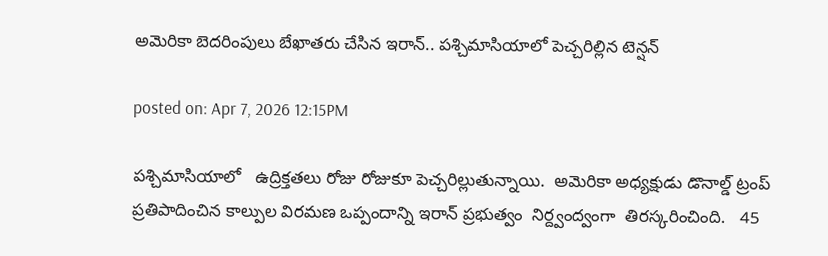అమెరికా బెదరింపులు బేఖాతరు చేసిన ఇరాన్.. పశ్చిమాసియాలో పెచ్చరిల్లిన టెన్షన్

posted on: Apr 7, 2026 12:15PM

పశ్చిమాసియాలో   ఉద్రిక్తతలు రోజు రోజుకూ పెచ్చరిల్లుతున్నాయి.  అమెరికా అధ్యక్షుడు డొనాల్డ్ ట్రంప్ ప్రతిపాదించిన కాల్పుల విరమణ ఒప్పందాన్ని ఇరాన్ ప్రభుత్వం  నిర్ద్వంద్వంగా  తిరస్కరించింది.   45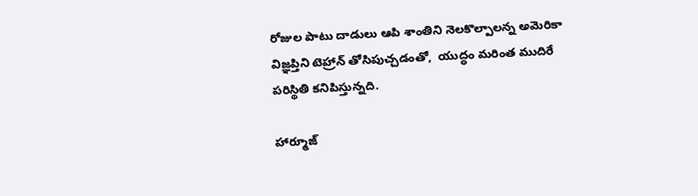రోజుల పాటు దాడులు ఆపి శాంతిని నెలకొల్పాలన్న అమెరికా విజ్ఞప్తిని టెహ్రాన్ తోసిపుచ్చడంతో,  యుద్ధం మరింత ముదిరే  పరిస్థితి కనిపిస్తున్నది.

హార్మూజ్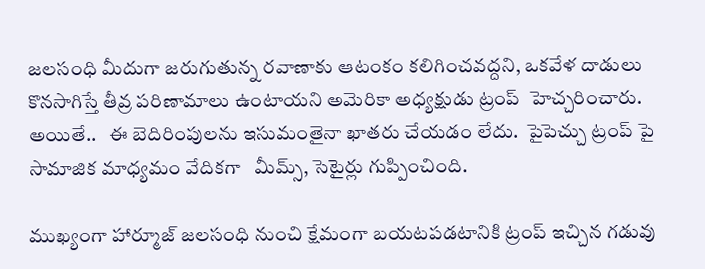జలసంధి మీదుగా జరుగుతున్న రవాణాకు ఆటంకం కలిగించవద్దని, ఒకవేళ దాడులు కొనసాగిస్తే తీవ్ర పరిణామాలు ఉంటాయని అమెరికా అధ్యక్షుడు ట్రంప్  హెచ్చరించారు. అయితే..   ఈ బెదిరింపులను ఇసుమంతైనా ఖాతరు చేయడం లేదు.  పైపెచ్చు ట్రంప్ పై సామాజిక మాధ్యమం వేదికగా   మీమ్స్, సెటైర్లు గుప్పించింది.

ముఖ్యంగా హార్మూజ్ జలసంధి నుంచి క్షేమంగా బయటపడటానికి ట్రంప్ ఇచ్చిన గడువు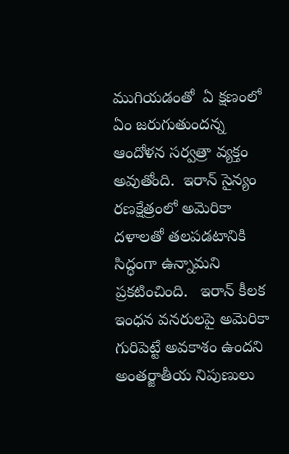ముగియడంతో  ఏ క్షణంలో ఏం జరుగుతుందన్న ఆందోళన సర్వత్రా వ్యక్తం అవుతోంది.  ఇరాన్ సైన్యం రణక్షేత్రంలో అమెరికా దళాలతో తలపడటానికి సిద్ధంగా ఉన్నామని ప్రకటించింది.   ఇరాన్ కీలక ఇంధన వనరులపై అమెరికా గురిపెట్టే అవకాశం ఉందని అంతర్జాతీయ నిపుణులు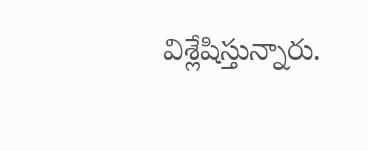విశ్లేషిస్తున్నారు.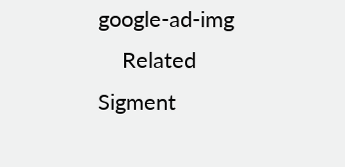google-ad-img
    Related Sigment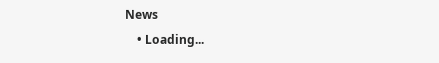News
    • Loading...